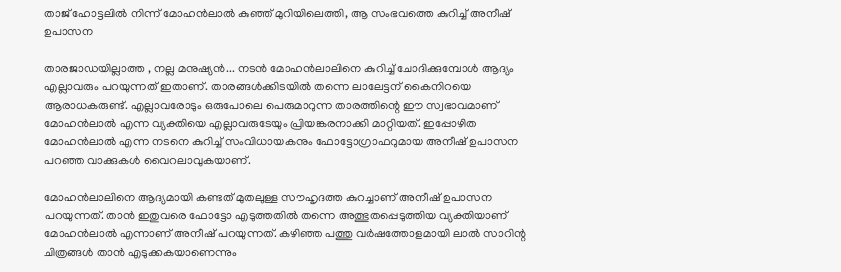താജ് ഹോട്ടലിൽ നിന്ന് മോഹൻലാൽ കുഞ്ഞ് മുറിയിലെത്തി, ആ സംഭവത്തെ കുറിച്ച് അനീഷ് ഉപാസന

താരജാഡയില്ലാത്ത , നല്ല മനുഷ്യൻ... നടൻ മോഹൻലാലിനെ കുറിച്ച് ചോദിക്കുമ്പോൾ ആദ്യം എല്ലാവരും പറയുന്നത് ഇതാണ്. താരങ്ങൾക്കിടയിൽ തന്നെ ലാലേട്ടന് കൈനിറയെ ആരാധകരുണ്ട്. എല്ലാവരോടും ഒരുപോലെ പെരുമാറുന്ന താരത്തിന്റെ ഈ സ്വഭാവമാണ് മോഹൻലാൽ എന്ന വ്യക്തിയെ എല്ലാവരുടേയും പ്രിയങ്കരനാക്കി മാറ്റിയത്. ഇപ്പോഴിത മോഹൻലാൽ എന്ന നടനെ കുറിച്ച് സംവിധായകനും ഫോട്ടോഗ്രാഫറുമായ അനീഷ് ഉപാസന പറഞ്ഞ വാക്കുകൾ വൈറലാവുകയാണ്.

മോഹൻലാലിനെ ആദ്യമായി കണ്ടത് മുതലുള്ള സൗഹൃദത്ത കുറച്ചാണ് അനീഷ് ഉപാസന പറയുന്നത്. താൻ ഇതുവരെ ഫോട്ടോ എടുത്തതിൽ തന്നെ അത്ഭുതപ്പെടുത്തിയ വ്യക്തിയാണ് മോഹൻലാൽ എന്നാണ് അനീഷ് പറയുന്നത്. കഴിഞ്ഞ പത്തു വർഷത്തോളമായി ലാൽ സാറിന്റ ചിത്രങ്ങൾ താൻ എടുക്കകയാണെന്നും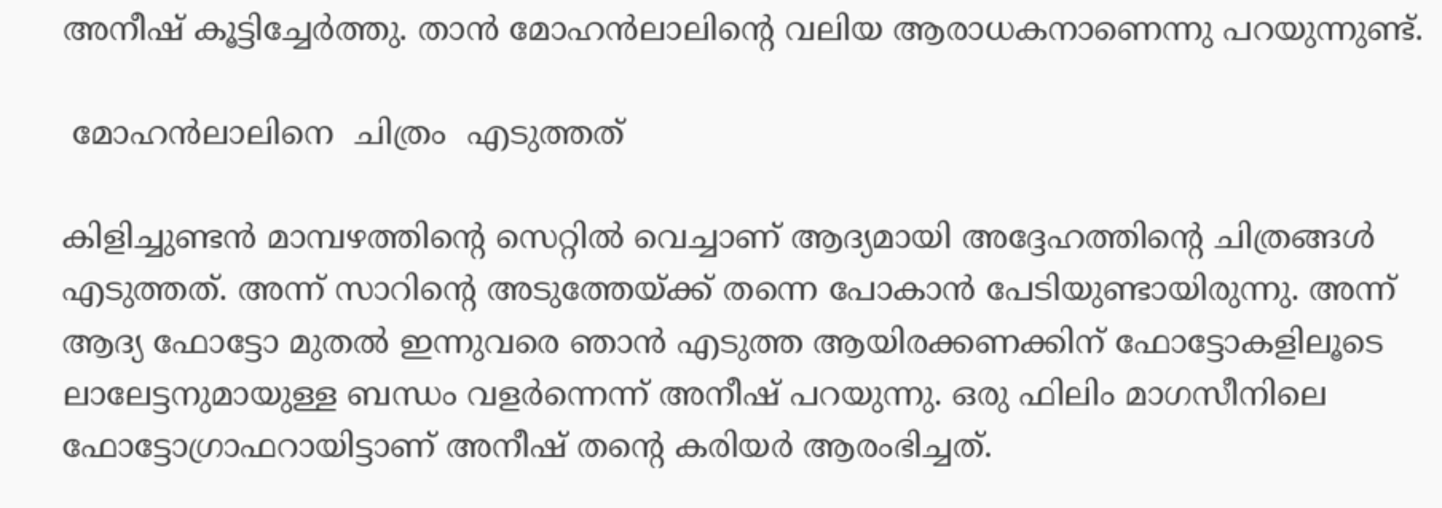അനീഷ് കൂട്ടിച്ചേർത്തു. താൻ മോഹൻലാലിന്റെ വലിയ ആരാധകനാണെന്നു പറയുന്നുണ്ട്.

 മോഹൻലാലിനെ  ചിത്രം  എടുത്തത്

കിളിച്ചുണ്ടൻ മാമ്പഴത്തിന്റെ സെറ്റിൽ വെച്ചാണ് ആദ്യമായി അദ്ദേഹത്തിന്റെ ചിത്രങ്ങൾ എടുത്തത്. അന്ന് സാറിന്റെ അടുത്തേയ്ക്ക് തന്നെ പോകാൻ പേടിയുണ്ടായിരുന്നു. അന്ന് ആദ്യ ഫോട്ടോ മുതൽ ഇന്നുവരെ ഞാൻ എടുത്ത ആയിരക്കണക്കിന് ഫോട്ടോകളിലൂടെ ലാലേട്ടനുമായുള്ള ബന്ധം വളർന്നെന്ന് അനീഷ് പറയുന്നു. ഒരു ഫിലിം മാഗസീനിലെ ഫോട്ടോഗ്രാഫറായിട്ടാണ് അനീഷ് തന്റെ കരിയർ ആരംഭിച്ചത്.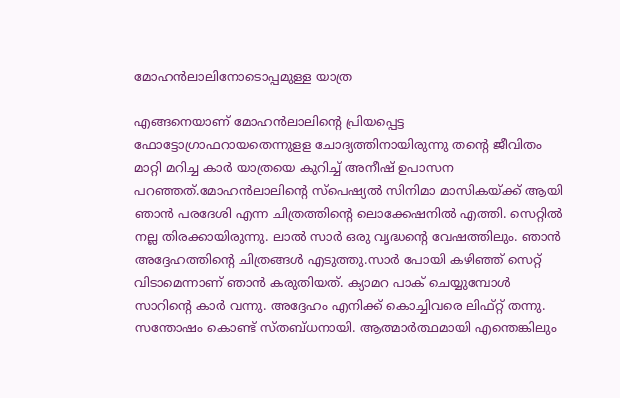മോഹൻലാലിനോടൊപ്പമുള്ള യാത്ര

എങ്ങനെയാണ് മോഹൻലാലിന്റെ പ്രിയപ്പെട്ട ഫോട്ടോഗ്രാഫറായതെന്നുളള ചോദ്യത്തിനായിരുന്നു തന്റെ ജീവിതം മാറ്റി മറിച്ച കാർ യാത്രയെ കുറിച്ച് അനീഷ് ഉപാസന പറഞ്ഞത്.മോഹൻലാലിന്റെ സ്പെഷ്യൽ സിനിമാ മാസികയ്ക്ക് ആയി ഞാൻ പരദേശി എന്ന ചിത്രത്തിന്റെ ലൊക്കേഷനിൽ എത്തി. സെറ്റിൽ നല്ല തിരക്കായിരുന്നു. ലാൽ സാർ ഒരു വൃദ്ധന്റെ വേഷത്തിലും. ഞാൻ അദ്ദേഹത്തിന്റെ ചിത്രങ്ങൾ എടുത്തു.സാർ പോയി കഴിഞ്ഞ് സെറ്റ് വിടാമെന്നാണ് ഞാൻ കരുതിയത്. ക്യാമറ പാക് ചെയ്യുമ്പോൾ സാറിന്റെ കാർ വന്നു. അദ്ദേഹം എനിക്ക് കൊച്ചിവരെ ലിഫ്റ്റ് തന്നു. സന്തോഷം കൊണ്ട് സ്തബ്ധനായി. ആത്മാർത്ഥമായി എന്തെങ്കിലും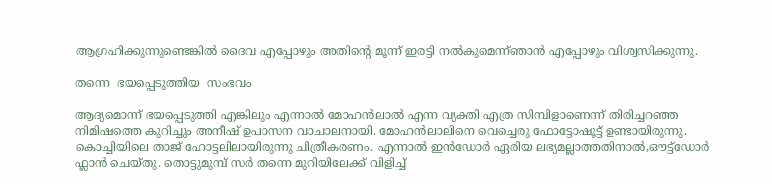ആഗ്രഹിക്കുന്നുണ്ടെങ്കിൽ ദൈവ എപ്പോഴും അതിന്റെ മൂന്ന് ഇരട്ടി നൽകുമെന്ന്ഞാൻ എപ്പോഴും വിശ്വസിക്കുന്നു.

തന്നെ  ഭയപ്പെടുത്തിയ  സംഭവം

ആദ്യമൊന്ന് ഭയപ്പെടുത്തി എങ്കിലും എന്നാൽ മോഹൻലാൽ എന്ന വ്യക്തി എത്ര സിമ്പിളാണെന്ന് തിരിച്ചറഞ്ഞ നിമിഷത്തെ കുറിച്ചും അനീഷ് ഉപാസന വാചാലനായി. മോഹൻലാലിനെ വെച്ചെരു ഫോട്ടോഷൂട്ട് ഉണ്ടായിരുന്നു. കൊച്ചിയിലെ താജ് ഹോട്ടലിലായിരുന്നു ചിത്രീകരണം. എന്നാൽ ഇൻഡോർ ഏരിയ ലഭ്യമല്ലാത്തതിനാൽ,ഔട്ട്‌ഡോർ ഫ്ലാൻ ചെയ്തു. തൊട്ടുമുമ്പ് സർ തന്നെ മുറിയിലേക്ക് വിളിച്ച്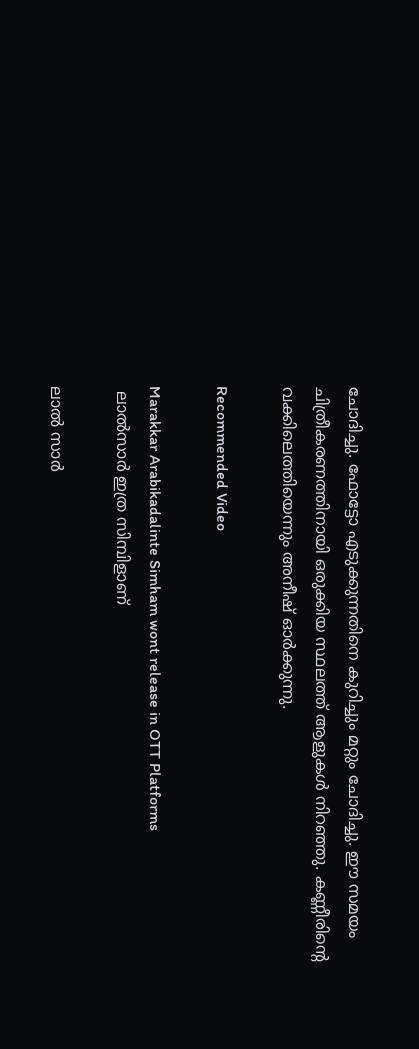ചോദിച്ചു. ഫോട്ടോ എടുക്കുന്നതിനെ കുറിച്ചും മറ്റും ചോദിച്ചു. ഈ സമയം ചിത്രീകരണത്തിനായി ഒരുക്കിയ സ്ഥലത്ത് ആളുകൾ നിറഞ്ഞു. കണ്ണീരിന്റെ വക്കിലെത്തിയെന്നും അനീഷ് ഓർക്കുന്നു.

Recommended Video

Marakkar Arabikadalinte Simham wont release in OTT Platforms
 ലാൽസാർ ഇത്ര സിമ്പിളാണ്

ലാൽ സാർ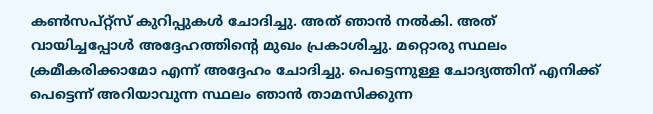കൺസപ്റ്റ്സ് കുറിപ്പുകൾ ചോദിച്ചു. അത് ഞാൻ നൽകി. അത് വായിച്ചപ്പോൾ അദ്ദേഹത്തിന്റെ മുഖം പ്രകാശിച്ചു. മറ്റൊരു സ്ഥലം ക്രമീകരിക്കാമോ എന്ന് അദ്ദേഹം ചോദിച്ചു. പെട്ടെന്നുള്ള ചോദ്യത്തിന് എനിക്ക് പെട്ടെന്ന് അറിയാവുന്ന സ്ഥലം ഞാൻ താമസിക്കുന്ന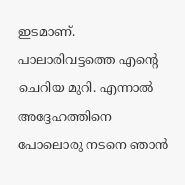ഇടമാണ്. പാലാരിവട്ടത്തെ എന്റെ ചെറിയ മുറി. എന്നാൽ അദ്ദേഹത്തിനെ പോലൊരു നടനെ ഞാൻ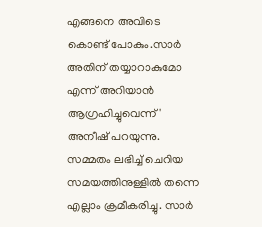എങ്ങനെ അവിടെ കൊണ്ട് പോകും.സാർ അതിന് തയ്യാറാകുമോ എന്ന് അറിയാൻ ആഗ്രഹിച്ചുവെന്ന്' അനീഷ് പറയുന്നു. സമ്മതം ലഭിച്ച് ചെറിയ സമയത്തിനുള്ളിൽ തന്നെ എല്ലാം ക്രമീകരിച്ചു. സാർ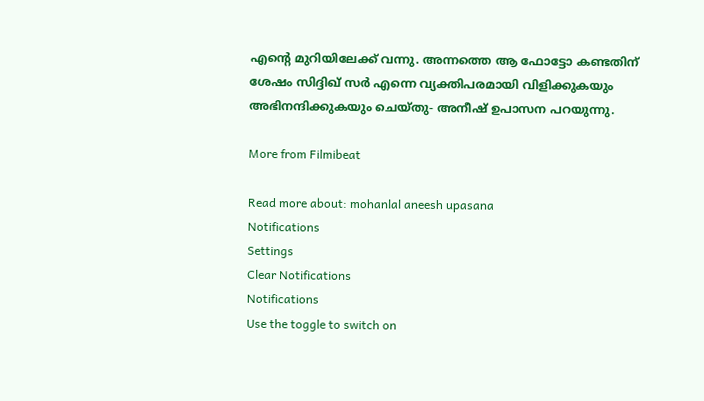എന്റെ മുറിയിലേക്ക് വന്നു. അന്നത്തെ ആ ഫോട്ടോ കണ്ടതിന് ശേഷം സിദ്ദിഖ് സർ എന്നെ വ്യക്തിപരമായി വിളിക്കുകയും അഭിനന്ദിക്കുകയും ചെയ്തു- അനീഷ് ഉപാസന പറയുന്നു.

More from Filmibeat

Read more about: mohanlal aneesh upasana
Notifications
Settings
Clear Notifications
Notifications
Use the toggle to switch on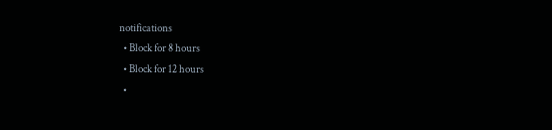notifications
  • Block for 8 hours
  • Block for 12 hours
  •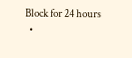Block for 24 hours
  •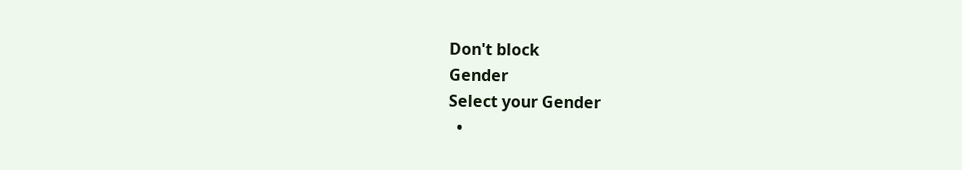Don't block
Gender
Select your Gender
  •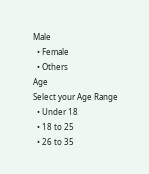Male
  • Female
  • Others
Age
Select your Age Range
  • Under 18
  • 18 to 25
  • 26 to 35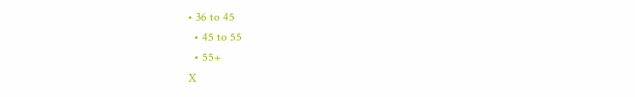• 36 to 45
  • 45 to 55
  • 55+
X